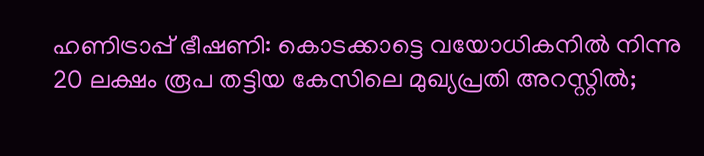ഹണിട്രാപ്പ് ഭീഷണി: കൊടക്കാട്ടെ വയോധികനില്‍ നിന്നു 20 ലക്ഷം രൂപ തട്ടിയ കേസിലെ മുഖ്യപ്രതി അറസ്റ്റില്‍;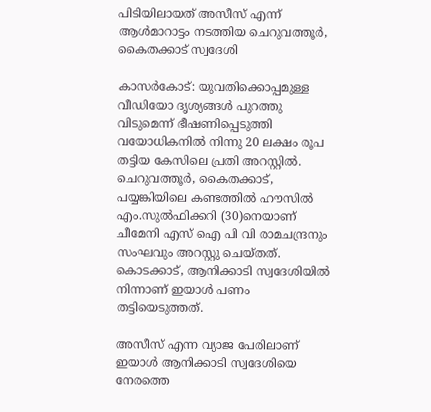പിടിയിലായത് അസീസ് എന്ന് ആള്‍മാറാട്ടം നടത്തിയ ചെറുവത്തൂര്‍, കൈതക്കാട് സ്വദേശി

കാസര്‍കോട്: യുവതിക്കൊപ്പമുള്ള വീഡിയോ ദൃശ്യങ്ങള്‍ പുറത്തു വിടുമെന്ന് ഭീഷണിപ്പെടുത്തി വയോധികനില്‍ നിന്നു 20 ലക്ഷം രൂപ തട്ടിയ കേസിലെ പ്രതി അറസ്റ്റില്‍. ചെറുവത്തൂര്‍, കൈതക്കാട്, പയ്യങ്കിയിലെ കണ്ടത്തില്‍ ഹൗസില്‍ എം.സുല്‍ഫിക്കറി (30)നെയാണ് ചീമേനി എസ് ഐ പി വി രാമചന്ദ്രനും സംഘവും അറസ്റ്റു ചെയ്തത്. കൊടക്കാട്, ആനിക്കാടി സ്വദേശിയില്‍ നിന്നാണ് ഇയാള്‍ പണം തട്ടിയെടുത്തത്.

അസീസ് എന്ന വ്യാജ പേരിലാണ് ഇയാള്‍ ആനിക്കാടി സ്വദേശിയെ നേരത്തെ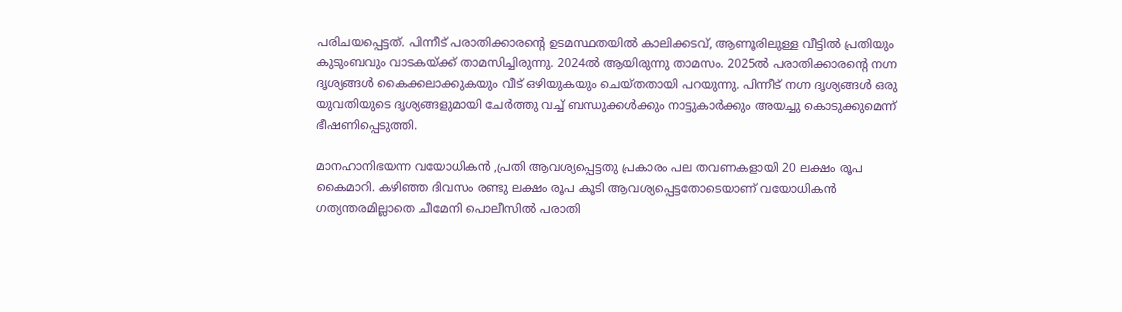പരിചയപ്പെട്ടത്. പിന്നീട് പരാതിക്കാരന്റെ ഉടമസ്ഥതയില്‍ കാലിക്കടവ്, ആണൂരിലുള്ള വീട്ടില്‍ പ്രതിയും കുടുംബവും വാടകയ്ക്ക് താമസിച്ചിരുന്നു. 2024ല്‍ ആയിരുന്നു താമസം. 2025ല്‍ പരാതിക്കാരന്റെ നഗ്ന ദൃശ്യങ്ങള്‍ കൈക്കലാക്കുകയും വീട് ഒഴിയുകയും ചെയ്തതായി പറയുന്നു. പിന്നീട് നഗ്ന ദൃശ്യങ്ങള്‍ ഒരു യുവതിയുടെ ദൃശ്യങ്ങളുമായി ചേര്‍ത്തു വച്ച് ബന്ധുക്കള്‍ക്കും നാട്ടുകാര്‍ക്കും അയച്ചു കൊടുക്കുമെന്ന് ഭീഷണിപ്പെടുത്തി.

മാനഹാനിഭയന്ന വയോധികൻ ,പ്രതി ആവശ്യപ്പെട്ടതു പ്രകാരം പല തവണകളായി 20 ലക്ഷം രൂപ കൈമാറി. കഴിഞ്ഞ ദിവസം രണ്ടു ലക്ഷം രൂപ കൂടി ആവശ്യപ്പെട്ടതോടെയാണ് വയോധികന്‍ ഗത്യന്തരമില്ലാതെ ചീമേനി പൊലീസില്‍ പരാതി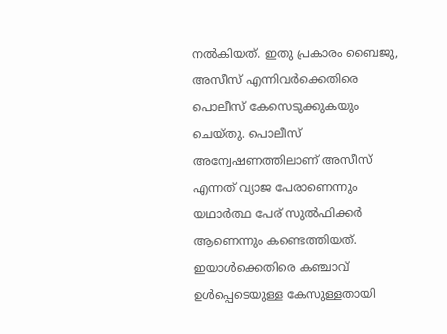നല്‍കിയത്. ഇതു പ്രകാരം ബൈജു, അസീസ് എന്നിവര്‍ക്കെതിരെ പൊലീസ് കേസെടുക്കുകയും ചെയ്തു. പൊലീസ് അന്വേഷണത്തിലാണ് അസീസ് എന്നത് വ്യാജ പേരാണെന്നും യഥാര്‍ത്ഥ പേര് സുല്‍ഫിക്കര്‍ ആണെന്നും കണ്ടെത്തിയത്. ഇയാള്‍ക്കെതിരെ കഞ്ചാവ് ഉള്‍പ്പെടെയുള്ള കേസുള്ളതായി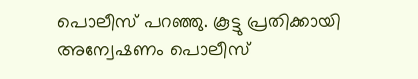പൊലീസ് പറഞ്ഞു. കൂട്ടു പ്രതിക്കായി അന്വേഷണം പൊലീസ്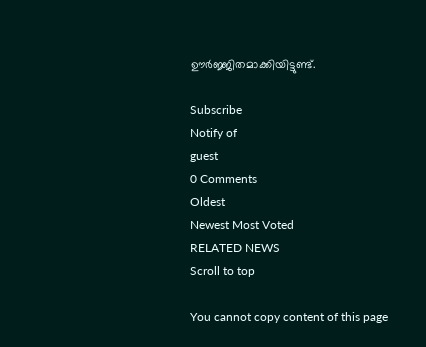ഊര്‍ജ്ജിതമാക്കിയിട്ടുണ്ട്.

Subscribe
Notify of
guest
0 Comments
Oldest
Newest Most Voted
RELATED NEWS
Scroll to top

You cannot copy content of this page